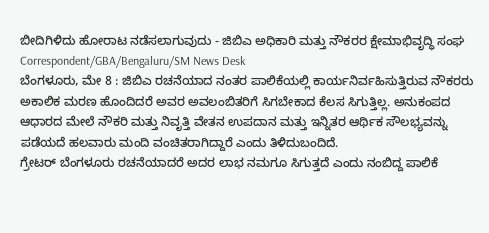ಬೀದಿಗಿಳಿದು ಹೋರಾಟ ನಡೆಸಲಾಗುವುದು - ಜಿಬಿಎ ಅಧಿಕಾರಿ ಮತ್ತು ನೌಕರರ ಕ್ಷೇಮಾಭಿವೃದ್ಧಿ ಸಂಘ
Correspondent/GBA/Bengaluru/SM News Desk
ಬೆಂಗಳೂರು, ಮೇ 8 : ಜಿಬಿಎ ರಚನೆಯಾದ ನಂತರ ಪಾಲಿಕೆಯಲ್ಲಿ ಕಾರ್ಯನಿರ್ವಹಿಸುತ್ತಿರುವ ನೌಕರರು ಅಕಾಲಿಕ ಮರಣ ಹೊಂದಿದರೆ ಅವರ ಅವಲಂಬಿತರಿಗೆ ಸಿಗಬೇಕಾದ ಕೆಲಸ ಸಿಗುತ್ತಿಲ್ಲ. ಅನುಕಂಪದ ಆಧಾರದ ಮೇಲೆ ನೌಕರಿ ಮತ್ತು ನಿವೃತ್ತಿ ವೇತನ ಉಪದಾನ ಮತ್ತು ಇನ್ನಿತರ ಆರ್ಥಿಕ ಸೌಲಭ್ಯವನ್ನು ಪಡೆಯದೆ ಹಲವಾರು ಮಂದಿ ವಂಚಿತರಾಗಿದ್ದಾರೆ ಎಂದು ತಿಳಿದುಬಂದಿದೆ.
ಗ್ರೇಟರ್ ಬೆಂಗಳೂರು ರಚನೆಯಾದರೆ ಅದರ ಲಾಭ ನಮಗೂ ಸಿಗುತ್ತದೆ ಎಂದು ನಂಬಿದ್ದ ಪಾಲಿಕೆ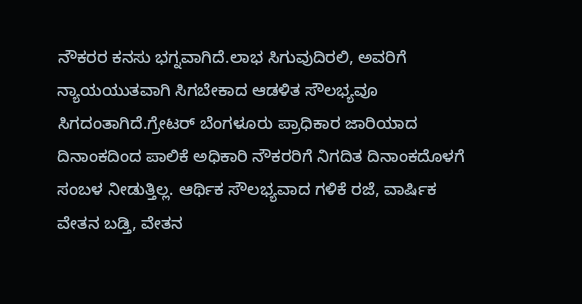ನೌಕರರ ಕನಸು ಭಗ್ನವಾಗಿದೆ.ಲಾಭ ಸಿಗುವುದಿರಲಿ, ಅವರಿಗೆ ನ್ಯಾಯಯುತವಾಗಿ ಸಿಗಬೇಕಾದ ಆಡಳಿತ ಸೌಲಭ್ಯವೂ ಸಿಗದಂತಾಗಿದೆ.ಗ್ರೇಟರ್ ಬೆಂಗಳೂರು ಪ್ರಾಧಿಕಾರ ಜಾರಿಯಾದ ದಿನಾಂಕದಿಂದ ಪಾಲಿಕೆ ಅಧಿಕಾರಿ ನೌಕರರಿಗೆ ನಿಗದಿತ ದಿನಾಂಕದೊಳಗೆ ಸಂಬಳ ನೀಡುತ್ತಿಲ್ಲ. ಆರ್ಥಿಕ ಸೌಲಭ್ಯವಾದ ಗಳಿಕೆ ರಜೆ, ವಾರ್ಷಿಕ ವೇತನ ಬಡ್ತಿ, ವೇತನ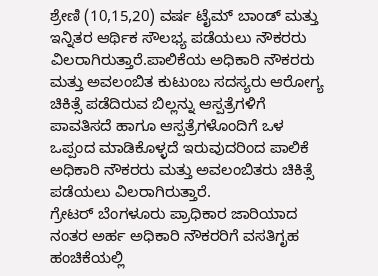ಶ್ರೇಣಿ (10,15,20) ವರ್ಷ ಟೈಮ್ ಬಾಂಡ್ ಮತ್ತು ಇನ್ನಿತರ ಆರ್ಥಿಕ ಸೌಲಭ್ಯ ಪಡೆಯಲು ನೌಕರರು ವಿಲರಾಗಿರುತ್ತಾರೆ.ಪಾಲಿಕೆಯ ಅಧಿಕಾರಿ ನೌಕರರು ಮತ್ತು ಅವಲಂಬಿತ ಕುಟುಂಬ ಸದಸ್ಯರು ಆರೋಗ್ಯ ಚಿಕಿತ್ಸೆ ಪಡೆದಿರುವ ಬಿಲ್ಲನ್ನು ಆಸ್ಪತ್ರೆಗಳಿಗೆ ಪಾವತಿಸದೆ ಹಾಗೂ ಆಸ್ಪತ್ರೆಗಳೊಂದಿಗೆ ಒಳ ಒಪ್ಪಂದ ಮಾಡಿಕೊಳ್ಳದೆ ಇರುವುದರಿಂದ ಪಾಲಿಕೆ ಅಧಿಕಾರಿ ನೌಕರರು ಮತ್ತು ಅವಲಂಬಿತರು ಚಿಕಿತ್ಸೆ ಪಡೆಯಲು ವಿಲರಾಗಿರುತ್ತಾರೆ.
ಗ್ರೇಟರ್ ಬೆಂಗಳೂರು ಪ್ರಾಧಿಕಾರ ಜಾರಿಯಾದ ನಂತರ ಅರ್ಹ ಅಧಿಕಾರಿ ನೌಕರರಿಗೆ ವಸತಿಗೃಹ ಹಂಚಿಕೆಯಲ್ಲಿ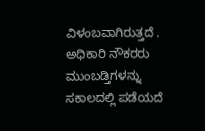ವಿಳಂಬವಾಗಿರುತ್ತದೆ . ಅಧಿಕಾರಿ ನೌಕರರು ಮುಂಬಡ್ತಿಗಳನ್ನು ಸಕಾಲದಲ್ಲಿ ಪಡೆಯದೆ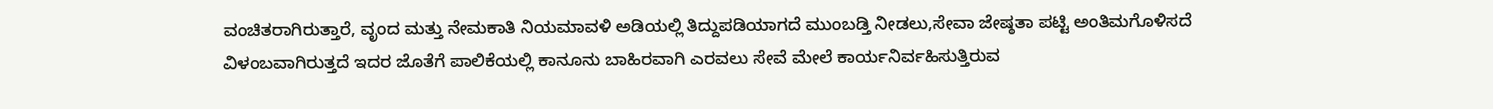ವಂಚಿತರಾಗಿರುತ್ತಾರೆ, ವೃಂದ ಮತ್ತು ನೇಮಕಾತಿ ನಿಯಮಾವಳಿ ಅಡಿಯಲ್ಲಿ ತಿದ್ದುಪಡಿಯಾಗದೆ ಮುಂಬಡ್ತಿ ನೀಡಲು,ಸೇವಾ ಜೇಷ್ಠತಾ ಪಟ್ಟಿ ಅಂತಿಮಗೊಳಿಸದೆ ವಿಳಂಬವಾಗಿರುತ್ತದೆ ಇದರ ಜೊತೆಗೆ ಪಾಲಿಕೆಯಲ್ಲಿ ಕಾನೂನು ಬಾಹಿರವಾಗಿ ಎರವಲು ಸೇವೆ ಮೇಲೆ ಕಾರ್ಯನಿರ್ವಹಿಸುತ್ತಿರುವ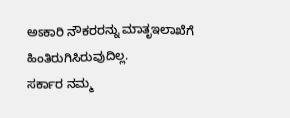ಅಽಕಾರಿ ನೌಕರರನ್ನು ಮಾತೃಇಲಾಖೆಗೆ ಹಿಂತಿರುಗಿಸಿರುವುದಿಲ್ಲ.
ಸರ್ಕಾರ ನಮ್ಮ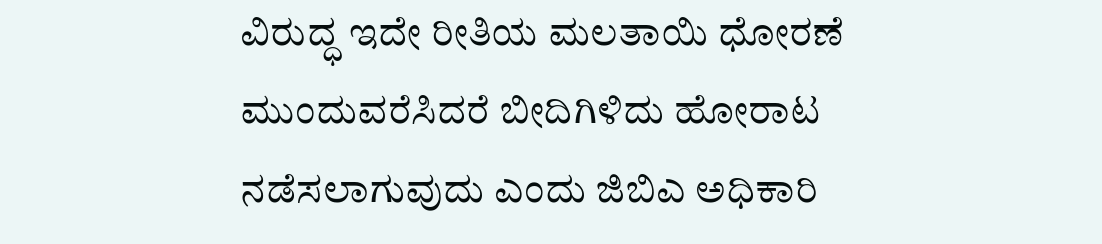ವಿರುದ್ಧ ಇದೇ ರೀತಿಯ ಮಲತಾಯಿ ಧೋರಣೆ ಮುಂದುವರೆಸಿದರೆ ಬೀದಿಗಿಳಿದು ಹೋರಾಟ ನಡೆಸಲಾಗುವುದು ಎಂದು ಜಿಬಿಎ ಅಧಿಕಾರಿ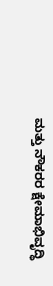ಮತ್ತು ನೌಕರರ ಕ್ಷೇಮಾಭಿವೃದ್ಧಿ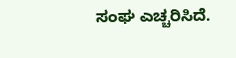ಸಂಘ ಎಚ್ಚರಿಸಿದೆ.